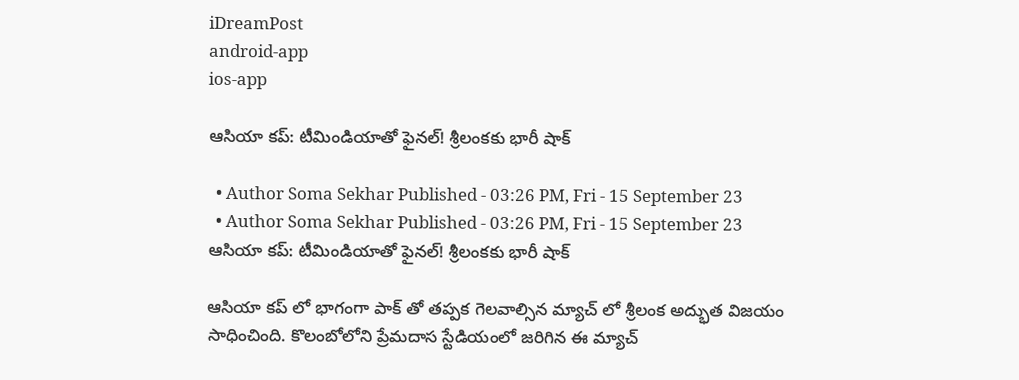iDreamPost
android-app
ios-app

ఆసియా కప్‌: టీమిండియాతో ఫైనల్‌! శ్రీలంకకు భారీ షాక్‌

  • Author Soma Sekhar Published - 03:26 PM, Fri - 15 September 23
  • Author Soma Sekhar Published - 03:26 PM, Fri - 15 September 23
ఆసియా కప్‌: టీమిండియాతో ఫైనల్‌! శ్రీలంకకు భారీ షాక్‌

ఆసియా కప్ లో భాగంగా పాక్ తో తప్పక గెలవాల్సిన మ్యాచ్ లో శ్రీలంక అద్భుత విజయం సాధించింది. కొలంబోలోని ప్రేమదాస స్టేడియంలో జరిగిన ఈ మ్యాచ్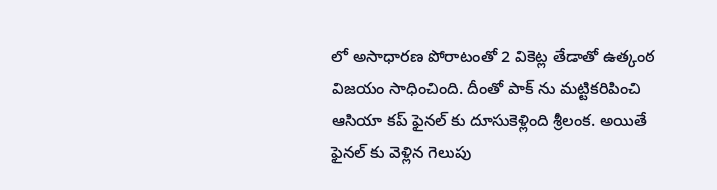లో అసాధారణ పోరాటంతో 2 వికెట్ల తేడాతో ఉత్కంఠ విజయం సాధించింది. దీంతో పాక్ ను మట్టికరిపించి ఆసియా కప్ ఫైనల్ కు దూసుకెళ్లింది శ్రీలంక. అయితే ఫైనల్ కు వెళ్లిన గెలుపు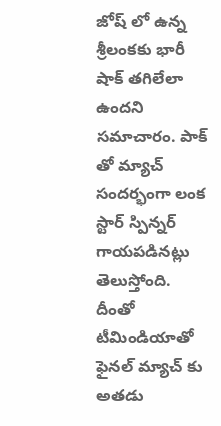జోష్ లో ఉన్న శ్రీలంకకు భారీ షాక్ తగిలేలా ఉందని సమాచారం. పాక్ తో మ్యాచ్ సందర్భంగా లంక స్టార్ స్పిన్నర్ గాయపడినట్లు తెలుస్తోంది. దీంతో టీమిండియాతో ఫైనల్ మ్యాచ్ కు అతడు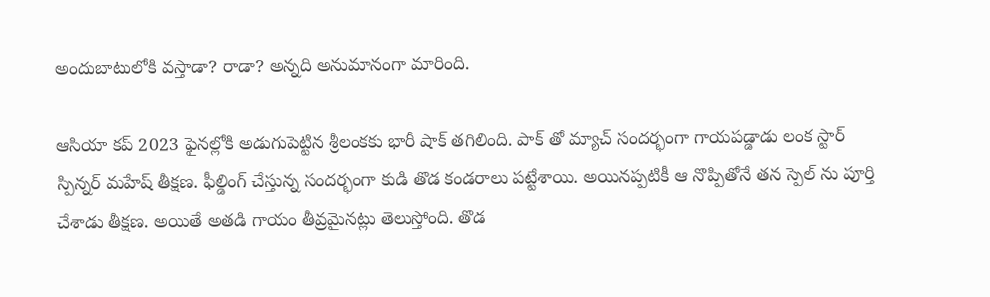అందుబాటులోకి వస్తాడా? రాడా? అన్నది అనుమానంగా మారింది.

ఆసియా కప్ 2023 ఫైనల్లోకి అడుగుపెట్టిన శ్రీలంకకు భారీ షాక్ తగిలింది. పాక్ తో మ్యాచ్ సందర్భంగా గాయపడ్డాడు లంక స్టార్ స్పిన్నర్ మహేష్ తీక్షణ. ఫీల్డింగ్ చేస్తున్న సందర్భంగా కుడి తొడ కండరాలు పట్టేశాయి. అయినప్పటికీ ఆ నొప్పితోనే తన స్పెల్ ను పూర్తి చేశాడు తీక్షణ. అయితే అతడి గాయం తీవ్రమైనట్లు తెలుస్తోంది. తొడ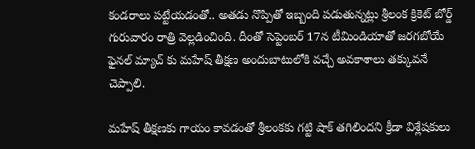కండరాలు పట్టేయడంతో.. అతడు నొప్పితో ఇబ్బంది పడుతున్నట్లు శ్రీలంక క్రికెట్ బోర్డ్ గురువారం రాత్రి వెల్లడించింది. దీంతో సెప్టెంబర్ 17న టీమిండియాతో జరగబోయే ఫైనల్ మ్యాచ్ కు మహేష్ తీక్షణ అందుబాటులోకి వచ్చే అవకాశాలు తక్కువనే చెప్పాలి.

మహేష్ తీక్షణకు గాయం కావడంతో శ్రీలంకకు గట్టి షాక్ తగిలిందని క్రీడా విశ్లేషకులు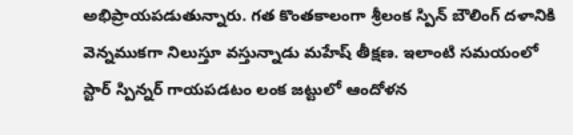అభిప్రాయపడుతున్నారు. గత కొంతకాలంగా శ్రీలంక స్పిన్ బౌలింగ్ దళానికి వెన్నముకగా నిలుస్తూ వస్తున్నాడు మహేష్ తీక్షణ. ఇలాంటి సమయంలో స్టార్ స్పిన్నర్ గాయపడటం లంక జట్టులో ఆందోళన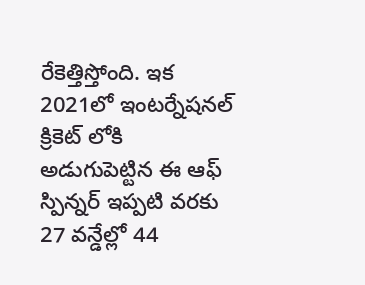రేకెత్తిస్తోంది. ఇక 2021లో ఇంటర్నేషనల్ క్రికెట్ లోకి అడుగుపెట్టిన ఈ ఆఫ్ స్పిన్నర్ ఇప్పటి వరకు 27 వన్డేల్లో 44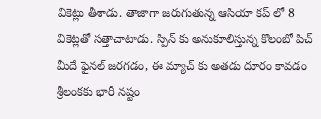వికెట్లు తీశాడు. తాజాగా జరుగుతున్న ఆసియా కప్ లో 8 వికెట్లతో సత్తాచాటాడు. స్పిన్ కు అనుకూలిస్తున్న కొలంబో పిచ్ మీదే ఫైనల్ జరగడం, ఈ మ్యాచ్ కు అతడు దూరం కావడం శ్రీలంకకు భారీ నష్టం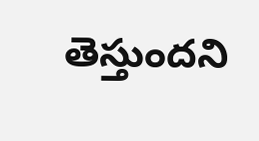తెస్తుందని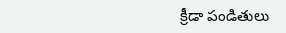క్రీడా పండితులు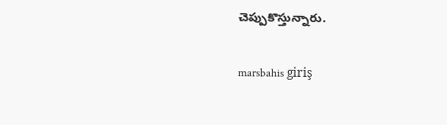చెప్పుకొస్తున్నారు.

marsbahis giriş